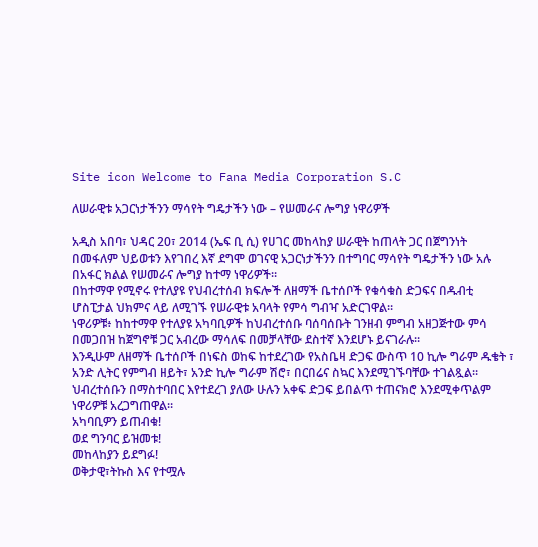Site icon Welcome to Fana Media Corporation S.C

ለሠራዊቱ አጋርነታችንን ማሳየት ግዴታችን ነው – የሠመራና ሎግያ ነዋሪዎች

አዲስ አበባ፣ ህዳር 20፣ 2014 (ኤፍ ቢ ሲ) የሀገር መከላከያ ሠራዊት ከጠላት ጋር በጀግንነት በመፋለም ህይወቱን እየገበረ እኛ ደግሞ ወገናዊ አጋርነታችንን በተግባር ማሳየት ግዴታችን ነው አሉ በአፋር ክልል የሠመራና ሎግያ ከተማ ነዋሪዎች።
በከተማዋ የሚኖሩ የተለያዩ የህብረተሰብ ክፍሎች ለዘማች ቤተሰቦች የቁሳቁስ ድጋፍና በዱብቲ ሆስፒታል ህክምና ላይ ለሚገኙ የሠራዊቱ አባላት የምሳ ግብዣ አድርገዋል።
ነዋሪዎቹ፥ ከከተማዋ የተለያዩ አካባቢዎች ከህብረተሰቡ ባሰባሰቡት ገንዘብ ምግብ አዘጋጅተው ምሳ በመጋበዝ ከጀግኖቹ ጋር አብረው ማሳለፍ በመቻላቸው ደስተኛ እንደሆኑ ይናገራሉ።
እንዲሁም ለዘማች ቤተሰቦች በነፍስ ወከፍ ከተደረገው የአስቤዛ ድጋፍ ውስጥ 10 ኪሎ ግራም ዱቄት ፣ አንድ ሊትር የምግብ ዘይት፣ አንድ ኪሎ ግራም ሽሮ፣ በርበሬና ስኳር እንደሚገኙባቸው ተገልጿል።
ህብረተሰቡን በማስተባበር እየተደረገ ያለው ሁሉን አቀፍ ድጋፍ ይበልጥ ተጠናክሮ እንደሚቀጥልም ነዋሪዎቹ አረጋግጠዋል።
አካባቢዎን ይጠብቁ!
ወደ ግንባር ይዝመቱ!
መከላከያን ይደግፉ!
ወቅታዊ፣ትኩስ እና የተሟሉ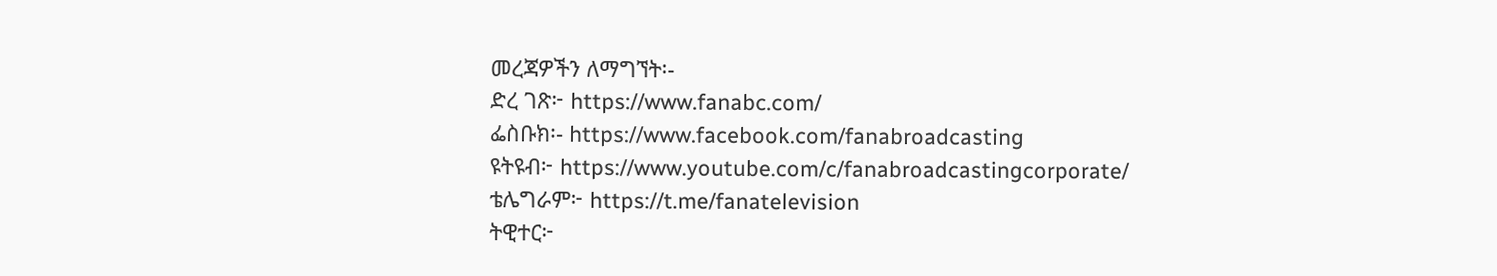መረጃዎችን ለማግኘት፡-
ድረ ገጽ፦ https://www.fanabc.com/
ፌስቡክ፡- https://www.facebook.com/fanabroadcasting
ዩትዩብ፦ https://www.youtube.com/c/fanabroadcastingcorporate/
ቴሌግራም፦ https://t.me/fanatelevision
ትዊተር፦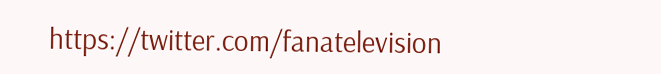https://twitter.com/fanatelevision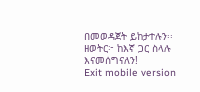በመወዳጀት ይከታተሉን፡፡
ዘወትር፦ ከእኛ ጋር ስላሉ እናመሰግናለን!
Exit mobile version